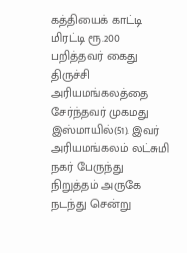கத்தியைக் காட்டி மிரட்டி ரூ.200 பறித்தவர் கைது
திருச்சி அரியமங்கலத்தை சேர்ந்தவர் முகமது இஸ்மாயில்(51). இவர் அரியமங்கலம் லட்சுமி நகர் பேருந்து நிறுத்தம் அருகே நடந்து சென்று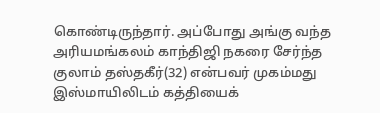கொண்டிருந்தார். அப்போது அங்கு வந்த அரியமங்கலம் காந்திஜி நகரை சேர்ந்த குலாம் தஸ்தகீர்(32) என்பவர் முகம்மது இஸ்மாயிலிடம் கத்தியைக்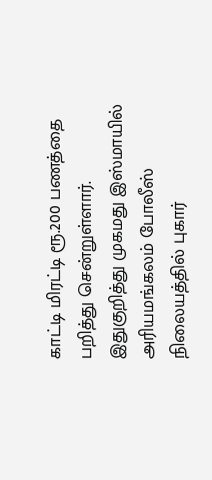காட்டி மிரட்டி ரூ.200 பணத்தை பறித்து சென்றுள்ளார்.
இதுகுறித்து முகமது இஸ்மாயில் அரியமங்கலம் போலீஸ் நிலையத்தில் புகார்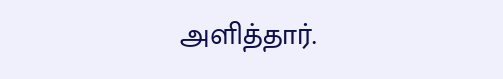அளித்தார்.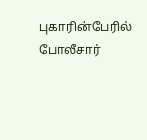புகாரின்பேரில் போலீசார்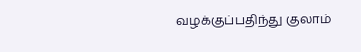வழக்குப்பதிந்து குலாம்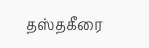தஸ்தகீரை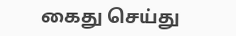கைது செய்து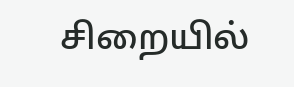சிறையில்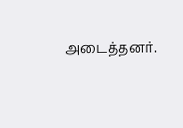அடைத்தனர்.